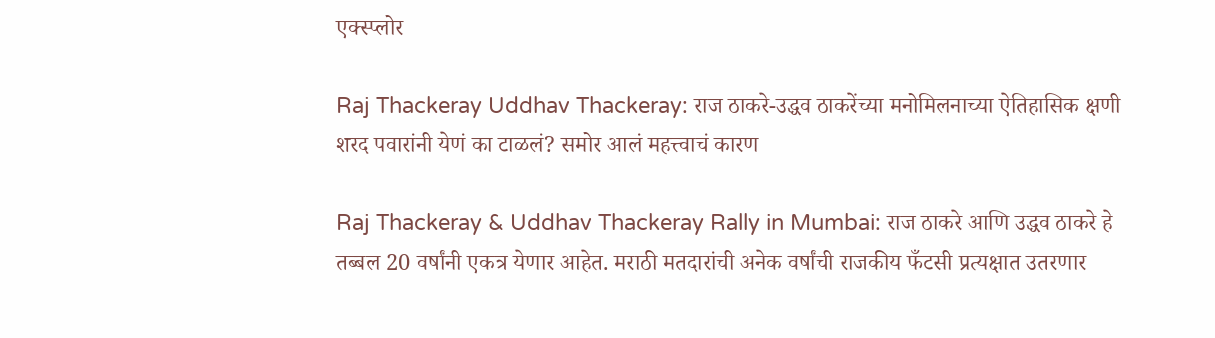एक्स्प्लोर

Raj Thackeray Uddhav Thackeray: राज ठाकरे-उद्धव ठाकरेंच्या मनोमिलनाच्या ऐतिहासिक क्षणी शरद पवारांनी येणं का टाळलं? समोर आलं महत्त्वाचं कारण

Raj Thackeray & Uddhav Thackeray Rally in Mumbai: राज ठाकरे आणि उद्धव ठाकरे हे तब्बल 20 वर्षांनी एकत्र येणार आहेत. मराठी मतदारांची अनेक वर्षांची राजकीय फँटसी प्रत्यक्षात उतरणार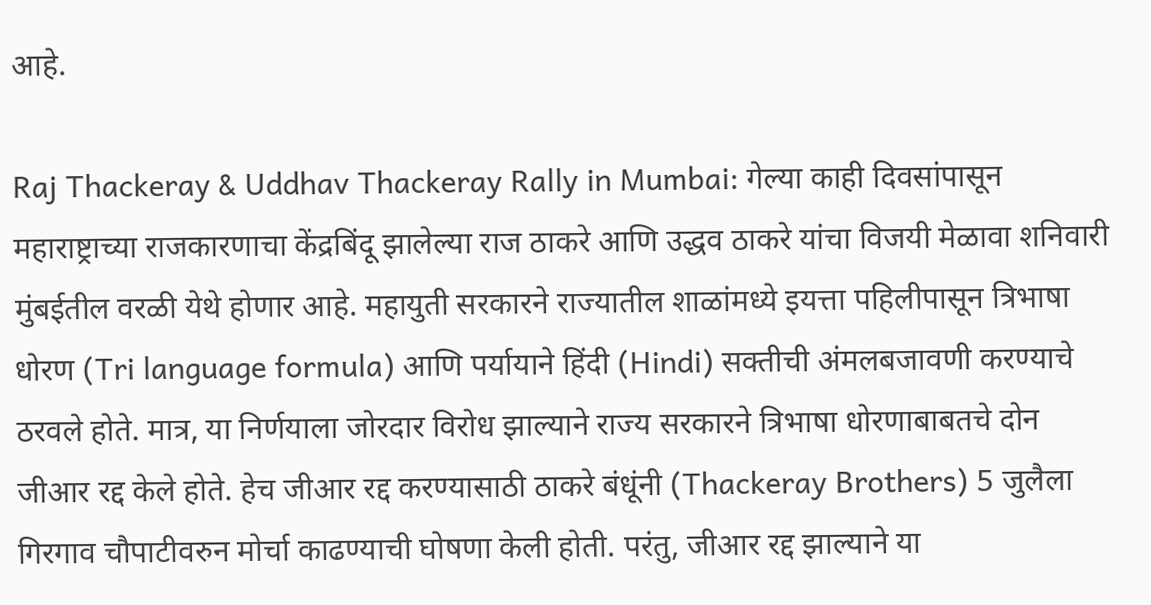आहे.

Raj Thackeray & Uddhav Thackeray Rally in Mumbai: गेल्या काही दिवसांपासून महाराष्ट्राच्या राजकारणाचा केंद्रबिंदू झालेल्या राज ठाकरे आणि उद्धव ठाकरे यांचा विजयी मेळावा शनिवारी मुंबईतील वरळी येथे होणार आहे. महायुती सरकारने राज्यातील शाळांमध्ये इयत्ता पहिलीपासून त्रिभाषा धोरण (Tri language formula) आणि पर्यायाने हिंदी (Hindi) सक्तीची अंमलबजावणी करण्याचे ठरवले होते. मात्र, या निर्णयाला जोरदार विरोध झाल्याने राज्य सरकारने त्रिभाषा धोरणाबाबतचे दोन जीआर रद्द केले होते. हेच जीआर रद्द करण्यासाठी ठाकरे बंधूंनी (Thackeray Brothers) 5 जुलैला गिरगाव चौपाटीवरुन मोर्चा काढण्याची घोषणा केली होती. परंतु, जीआर रद्द झाल्याने या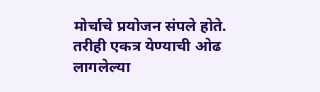मोर्चाचे प्रयोजन संपले होते. तरीही एकत्र येण्याची ओढ लागलेल्या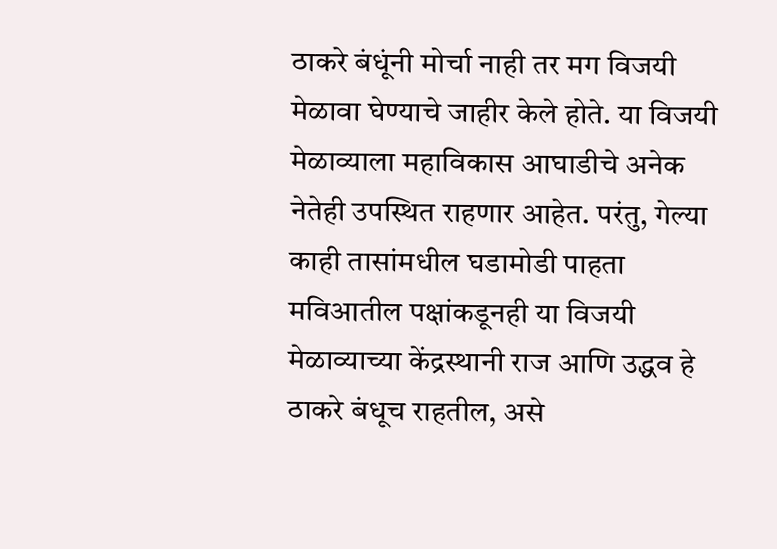ठाकरे बंधूंनी मोर्चा नाही तर मग विजयी मेळावा घेण्याचे जाहीर केले होते. या विजयी मेळाव्याला महाविकास आघाडीचे अनेक नेतेही उपस्थित राहणार आहेत. परंतु, गेल्या काही तासांमधील घडामोडी पाहता मविआतील पक्षांकडूनही या विजयी मेळाव्याच्या केंद्रस्थानी राज आणि उद्धव हे ठाकरे बंधूच राहतील, असे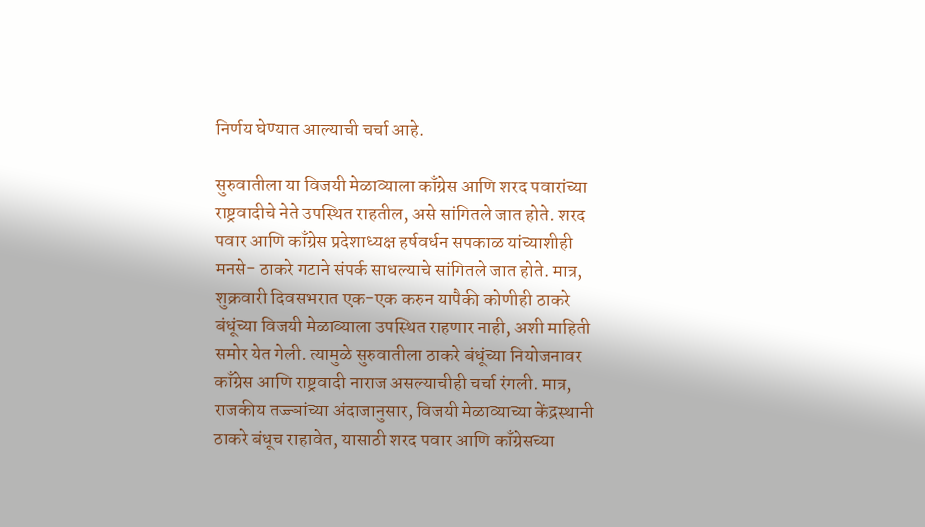निर्णय घेण्यात आल्याची चर्चा आहे.

सुरुवातीला या विजयी मेळाव्याला काँग्रेस आणि शरद पवारांच्या राष्ट्रवादीचे नेते उपस्थित राहतील, असे सांगितले जात होते. शरद पवार आणि काँग्रेस प्रदेशाध्यक्ष हर्षवर्धन सपकाळ यांच्याशीही मनसे- ठाकरे गटाने संपर्क साधल्याचे सांगितले जात होते. मात्र, शुक्रवारी दिवसभरात एक-एक करुन यापैकी कोणीही ठाकरे बंधूंच्या विजयी मेळाव्याला उपस्थित राहणार नाही, अशी माहिती समोर येत गेली. त्यामुळे सुरुवातीला ठाकरे बंधूंच्या नियोजनावर काँग्रेस आणि राष्ट्रवादी नाराज असल्याचीही चर्चा रंगली. मात्र, राजकीय तज्ज्ञांच्या अंदाजानुसार, विजयी मेळाव्याच्या केंद्रस्थानी ठाकरे बंधूच राहावेत, यासाठी शरद पवार आणि काँग्रेसच्या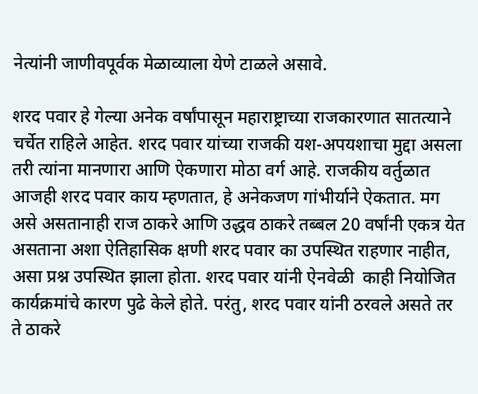नेत्यांनी जाणीवपूर्वक मेळाव्याला येणे टाळले असावे.

शरद पवार हे गेल्या अनेक वर्षांपासून महाराष्ट्राच्या राजकारणात सातत्याने चर्चेत राहिले आहेत. शरद पवार यांच्या राजकी यश-अपयशाचा मुद्दा असला तरी त्यांना मानणारा आणि ऐकणारा मोठा वर्ग आहे. राजकीय वर्तुळात आजही शरद पवार काय म्हणतात, हे अनेकजण गांभीर्याने ऐकतात. मग असे असतानाही राज ठाकरे आणि उद्धव ठाकरे तब्बल 20 वर्षांनी एकत्र येत असताना अशा ऐतिहासिक क्षणी शरद पवार का उपस्थित राहणार नाहीत, असा प्रश्न उपस्थित झाला होता. शरद पवार यांनी ऐनवेळी  काही नियोजित कार्यक्रमांचे कारण पुढे केले होते. परंतु, शरद पवार यांनी ठरवले असते तर ते ठाकरे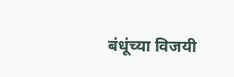बंधूंच्या विजयी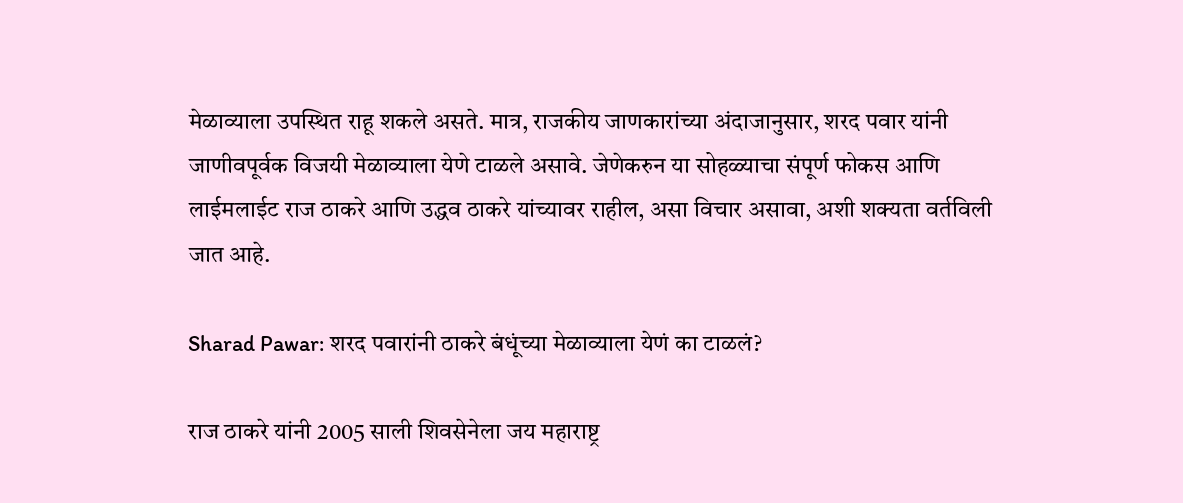मेळाव्याला उपस्थित राहू शकले असते. मात्र, राजकीय जाणकारांच्या अंदाजानुसार, शरद पवार यांनी जाणीवपूर्वक विजयी मेळाव्याला येणे टाळले असावे. जेणेकरुन या सोहळ्याचा संपूर्ण फोकस आणि लाईमलाईट राज ठाकरे आणि उद्धव ठाकरे यांच्यावर राहील, असा विचार असावा, अशी शक्यता वर्तविली जात आहे.

Sharad Pawar: शरद पवारांनी ठाकरे बंधूंच्या मेळाव्याला येणं का टाळलं?

राज ठाकरे यांनी 2005 साली शिवसेनेला जय महाराष्ट्र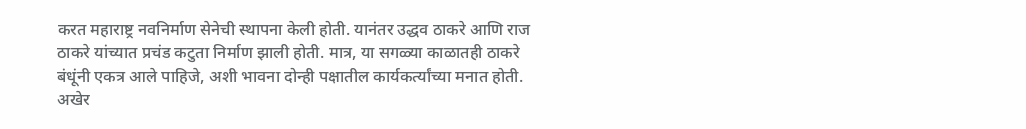करत महाराष्ट्र नवनिर्माण सेनेची स्थापना केली होती. यानंतर उद्धव ठाकरे आणि राज ठाकरे यांच्यात प्रचंड कटुता निर्माण झाली होती. मात्र, या सगळ्या काळातही ठाकरे बंधूंनी एकत्र आले पाहिजे, अशी भावना दोन्ही पक्षातील कार्यकर्त्यांच्या मनात होती. अखेर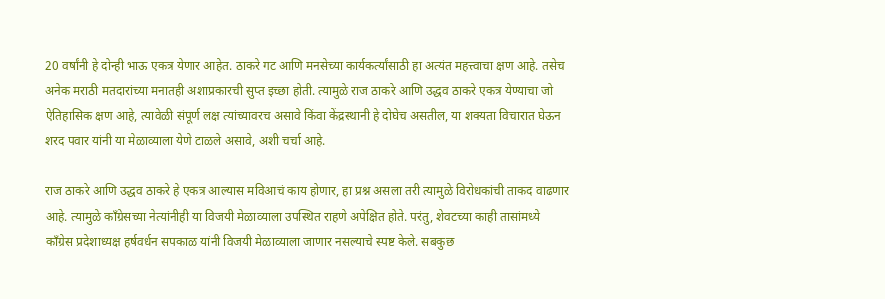20 वर्षांनी हे दोन्ही भाऊ एकत्र येणार आहेत. ठाकरे गट आणि मनसेच्या कार्यकर्त्यांसाठी हा अत्यंत महत्त्वाचा क्षण आहे. तसेच अनेक मराठी मतदारांच्या मनातही अशाप्रकारची सुप्त इच्छा होती. त्यामुळे राज ठाकरे आणि उद्धव ठाकरे एकत्र येण्याचा जो ऐतिहासिक क्षण आहे, त्यावेळी संपूर्ण लक्ष त्यांच्यावरच असावे किंवा केंद्रस्थानी हे दोघेच असतील, या शक्यता विचारात घेऊन शरद पवार यांनी या मेळाव्याला येणे टाळले असावे, अशी चर्चा आहे.

राज ठाकरे आणि उद्धव ठाकरे हे एकत्र आल्यास मविआचं काय होणार, हा प्रश्न असला तरी त्यामुळे विरोधकांची ताकद वाढणार आहे. त्यामुळे काँग्रेसच्या नेत्यांनीही या विजयी मेळाव्याला उपस्थित राहणे अपेक्षित होते. परंतु, शेवटच्या काही तासांमध्ये काँग्रेस प्रदेशाध्यक्ष हर्षवर्धन सपकाळ यांनी विजयी मेळाव्याला जाणार नसल्याचे स्पष्ट केले. सबकुछ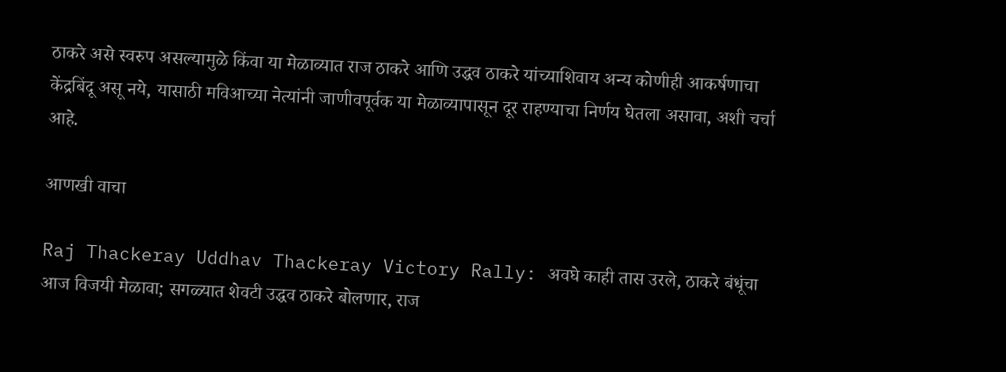ठाकरे असे स्वरुप असल्यामुळे किंवा या मेळाव्यात राज ठाकरे आणि उद्धव ठाकरे यांच्याशिवाय अन्य कोणीही आकर्षणाचा केंद्रबिंदू असू नये, यासाठी मविआच्या नेत्यांनी जाणीवपूर्वक या मेळाव्यापासून दूर राहण्याचा निर्णय घेतला असावा, अशी चर्चा आहे.

आणखी वाचा

Raj Thackeray Uddhav Thackeray Victory Rally: अवघे काही तास उरले, ठाकरे बंधूंचा आज विजयी मेळावा; सगळ्यात शेवटी उद्धव ठाकरे बोलणार, राज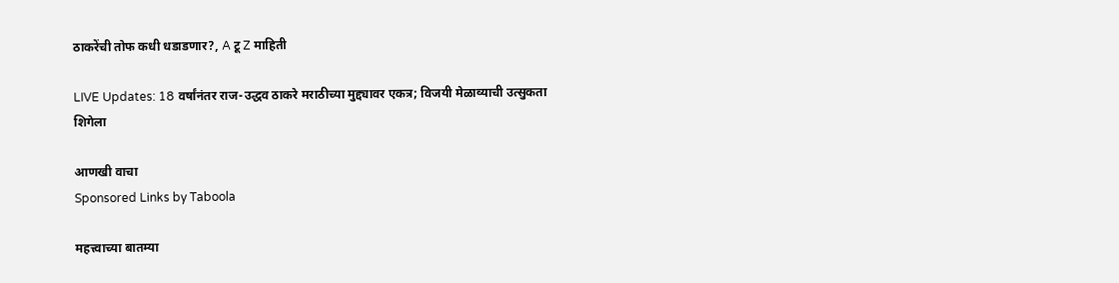ठाकरेंची तोफ कधी धडाडणार?, A टू Z माहिती

LIVE Updates: 18 वर्षांनंतर राज-उद्धव ठाकरे मराठीच्या मुद्द्यावर एकत्र; विजयी मेळाव्याची उत्सुकता शिगेला

आणखी वाचा
Sponsored Links by Taboola

महत्त्वाच्या बातम्या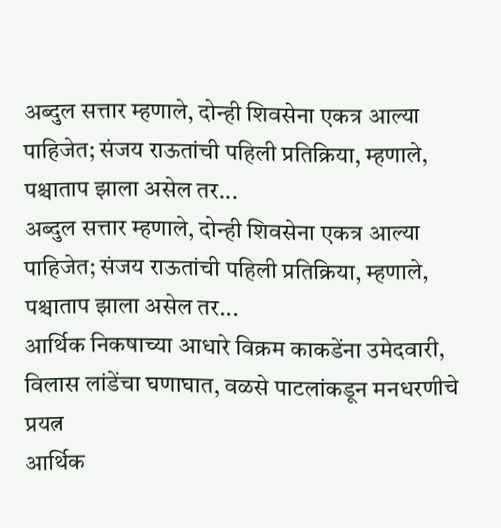अब्दुल सत्तार म्हणाले, दोन्ही शिवसेना एकत्र आल्या पाहिजेत; संजय राऊतांची पहिली प्रतिक्रिया, म्हणाले, पश्चाताप झाला असेल तर...
अब्दुल सत्तार म्हणाले, दोन्ही शिवसेना एकत्र आल्या पाहिजेत; संजय राऊतांची पहिली प्रतिक्रिया, म्हणाले, पश्चाताप झाला असेल तर...
आर्थिक निकषाच्या आधारे विक्रम काकडेंना उमेदवारी, विलास लांडेंचा घणाघात, वळसे पाटलांकडून मनधरणीचे प्रयत्न
आर्थिक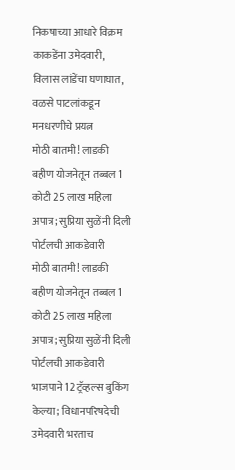निकषाच्या आधारे विक्रम काकडेंना उमेदवारी, विलास लांडेंचा घणाघात, वळसे पाटलांकडून मनधरणीचे प्रयत्न
मोठी बातमी! लाडकी बहीण योजनेतून तब्बल 1 कोटी 25 लाख महिला अपात्र; सुप्रिया सुळेंनी दिली पोर्टलची आकडेवारी
मोठी बातमी! लाडकी बहीण योजनेतून तब्बल 1 कोटी 25 लाख महिला अपात्र; सुप्रिया सुळेंनी दिली पोर्टलची आकडेवारी
भाजपाने 12 ट्रॅव्हल्स बुकिंग केल्या; विधानपरिषदेची उमेदवारी भरताच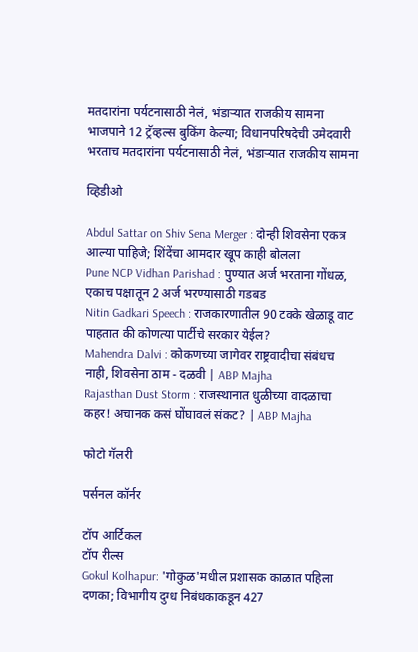मतदारांना पर्यटनासाठी नेलं, भंडाऱ्यात राजकीय सामना
भाजपाने 12 ट्रॅव्हल्स बुकिंग केल्या; विधानपरिषदेची उमेदवारी भरताच मतदारांना पर्यटनासाठी नेलं, भंडाऱ्यात राजकीय सामना

व्हिडीओ

Abdul Sattar on Shiv Sena Merger : दोन्ही शिवसेना एकत्र आल्या पाहिजे; शिंदेंचा आमदार खूप काही बोलला
Pune NCP Vidhan Parishad : पुण्यात अर्ज भरताना गोंधळ, एकाच पक्षातून 2 अर्ज भरण्यासाठी गडबड
Nitin Gadkari Speech : राजकारणातील 90 टक्के खेळाडू वाट पाहतात की कोणत्या पार्टीचे सरकार येईल?
Mahendra Dalvi : कोकणच्या जागेवर राष्ट्रवादीचा संबंधच नाही, शिवसेना ठाम - दळवी | ABP Majha
Rajasthan Dust Storm : राजस्थानात धुळीच्या वादळाचा कहर! अचानक कसं घोंघावलं संकट? | ABP Majha

फोटो गॅलरी

पर्सनल कॉर्नर

टॉप आर्टिकल
टॉप रील्स
Gokul Kolhapur: 'गोकुळ'मधील प्रशासक काळात पहिला दणका; विभागीय दुग्ध निबंधकाकडून 427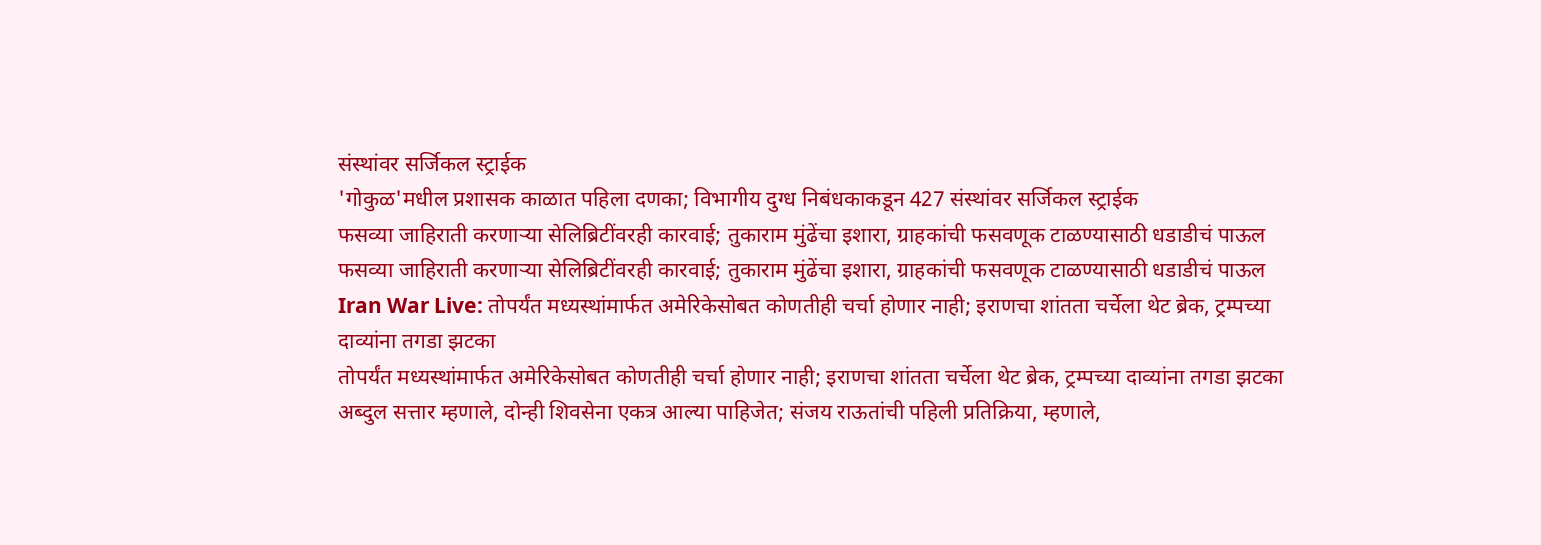संस्थांवर सर्जिकल स्ट्राईक
'गोकुळ'मधील प्रशासक काळात पहिला दणका; विभागीय दुग्ध निबंधकाकडून 427 संस्थांवर सर्जिकल स्ट्राईक
फसव्या जाहिराती करणाऱ्या सेलिब्रिटींवरही कारवाई; तुकाराम मुंढेंचा इशारा, ग्राहकांची फसवणूक टाळण्यासाठी धडाडीचं पाऊल
फसव्या जाहिराती करणाऱ्या सेलिब्रिटींवरही कारवाई; तुकाराम मुंढेंचा इशारा, ग्राहकांची फसवणूक टाळण्यासाठी धडाडीचं पाऊल
Iran War Live: तोपर्यंत मध्यस्थांमार्फत अमेरिकेसोबत कोणतीही चर्चा होणार नाही; इराणचा शांतता चर्चेला थेट ब्रेक, ट्रम्पच्या दाव्यांना तगडा झटका
तोपर्यंत मध्यस्थांमार्फत अमेरिकेसोबत कोणतीही चर्चा होणार नाही; इराणचा शांतता चर्चेला थेट ब्रेक, ट्रम्पच्या दाव्यांना तगडा झटका
अब्दुल सत्तार म्हणाले, दोन्ही शिवसेना एकत्र आल्या पाहिजेत; संजय राऊतांची पहिली प्रतिक्रिया, म्हणाले,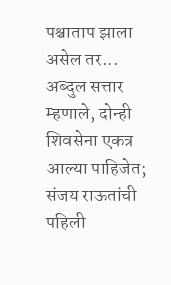पश्चाताप झाला असेल तर...
अब्दुल सत्तार म्हणाले, दोन्ही शिवसेना एकत्र आल्या पाहिजेत; संजय राऊतांची पहिली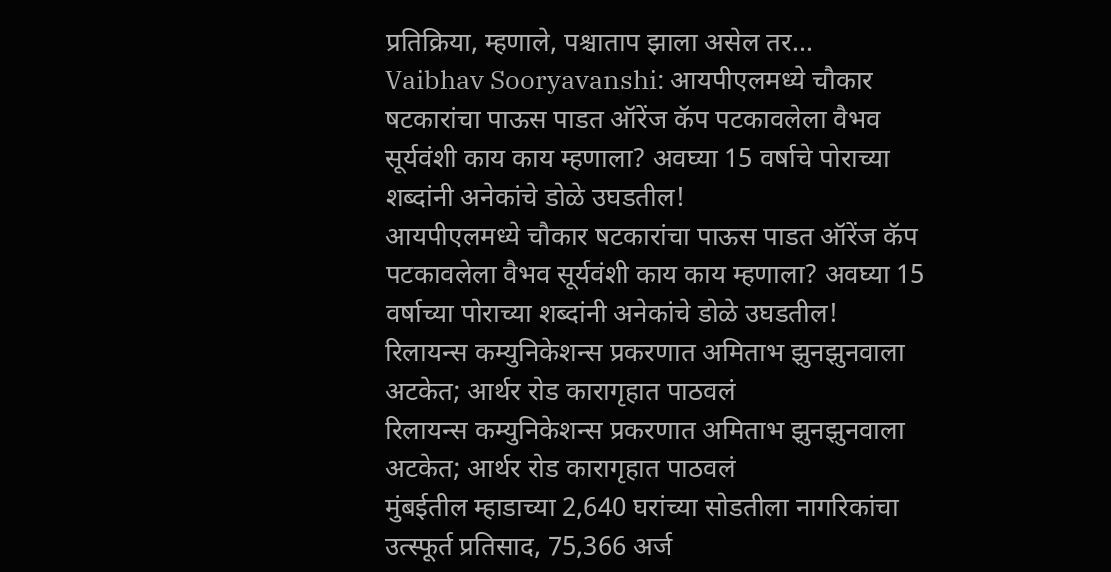प्रतिक्रिया, म्हणाले, पश्चाताप झाला असेल तर...
Vaibhav Sooryavanshi: आयपीएलमध्ये चौकार षटकारांचा पाऊस पाडत ऑरेंज कॅप पटकावलेला वैभव सूर्यवंशी काय काय म्हणाला? अवघ्या 15 वर्षाचे पोराच्या शब्दांनी अनेकांचे डोळे उघडतील!
आयपीएलमध्ये चौकार षटकारांचा पाऊस पाडत ऑरेंज कॅप पटकावलेला वैभव सूर्यवंशी काय काय म्हणाला? अवघ्या 15 वर्षाच्या पोराच्या शब्दांनी अनेकांचे डोळे उघडतील!
रिलायन्स कम्युनिकेशन्स प्रकरणात अमिताभ झुनझुनवाला अटकेत; आर्थर रोड कारागृहात पाठवलं
रिलायन्स कम्युनिकेशन्स प्रकरणात अमिताभ झुनझुनवाला अटकेत; आर्थर रोड कारागृहात पाठवलं
मुंबईतील म्हाडाच्या 2,640 घरांच्या सोडतीला नागरिकांचा उत्स्फूर्त प्रतिसाद, 75,366 अर्ज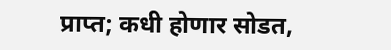प्राप्त; कधी होणार सोडत,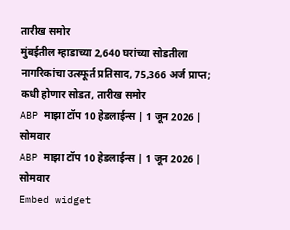तारीख समोर
मुंबईतील म्हाडाच्या 2,640 घरांच्या सोडतीला नागरिकांचा उत्स्फूर्त प्रतिसाद, 75,366 अर्ज प्राप्त; कधी होणार सोडत, तारीख समोर
ABP माझा टॉप 10 हेडलाईन्स | 1 जून 2026 | सोमवार
ABP माझा टॉप 10 हेडलाईन्स | 1 जून 2026 | सोमवार
Embed widget